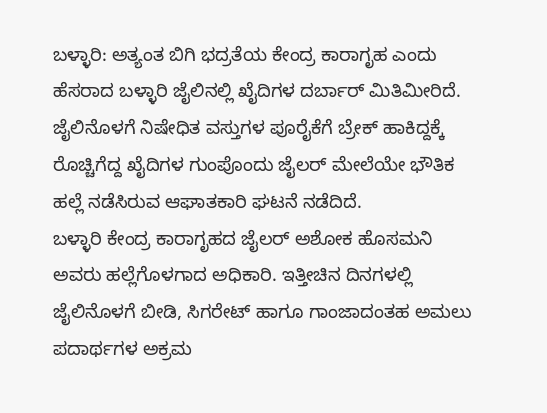ಬಳ್ಳಾರಿ: ಅತ್ಯಂತ ಬಿಗಿ ಭದ್ರತೆಯ ಕೇಂದ್ರ ಕಾರಾಗೃಹ ಎಂದು ಹೆಸರಾದ ಬಳ್ಳಾರಿ ಜೈಲಿನಲ್ಲಿ ಖೈದಿಗಳ ದರ್ಬಾರ್ ಮಿತಿಮೀರಿದೆ. ಜೈಲಿನೊಳಗೆ ನಿಷೇಧಿತ ವಸ್ತುಗಳ ಪೂರೈಕೆಗೆ ಬ್ರೇಕ್ ಹಾಕಿದ್ದಕ್ಕೆ ರೊಚ್ಚಿಗೆದ್ದ ಖೈದಿಗಳ ಗುಂಪೊಂದು ಜೈಲರ್ ಮೇಲೆಯೇ ಭೌತಿಕ ಹಲ್ಲೆ ನಡೆಸಿರುವ ಆಘಾತಕಾರಿ ಘಟನೆ ನಡೆದಿದೆ.
ಬಳ್ಳಾರಿ ಕೇಂದ್ರ ಕಾರಾಗೃಹದ ಜೈಲರ್ ಅಶೋಕ ಹೊಸಮನಿ ಅವರು ಹಲ್ಲೆಗೊಳಗಾದ ಅಧಿಕಾರಿ. ಇತ್ತೀಚಿನ ದಿನಗಳಲ್ಲಿ ಜೈಲಿನೊಳಗೆ ಬೀಡಿ, ಸಿಗರೇಟ್ ಹಾಗೂ ಗಾಂಜಾದಂತಹ ಅಮಲು ಪದಾರ್ಥಗಳ ಅಕ್ರಮ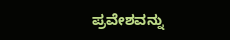ಪ್ರವೇಶವನ್ನು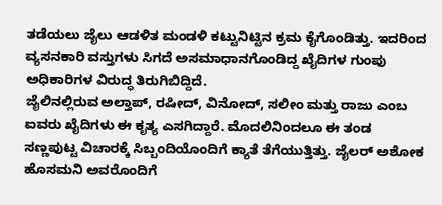ತಡೆಯಲು ಜೈಲು ಆಡಳಿತ ಮಂಡಳಿ ಕಟ್ಟುನಿಟ್ಟಿನ ಕ್ರಮ ಕೈಗೊಂಡಿತ್ತು. ಇದರಿಂದ ವ್ಯಸನಕಾರಿ ವಸ್ತುಗಳು ಸಿಗದೆ ಅಸಮಾಧಾನಗೊಂಡಿದ್ದ ಖೈದಿಗಳ ಗುಂಪು ಅಧಿಕಾರಿಗಳ ವಿರುದ್ಧ ತಿರುಗಿಬಿದ್ದಿದೆ.
ಜೈಲಿನಲ್ಲಿರುವ ಅಲ್ತಾಪ್, ರಷೀದ್, ವಿನೋದ್, ಸಲೀಂ ಮತ್ತು ರಾಜು ಎಂಬ ಐವರು ಖೈದಿಗಳು ಈ ಕೃತ್ಯ ಎಸಗಿದ್ದಾರೆ. ಮೊದಲಿನಿಂದಲೂ ಈ ತಂಡ ಸಣ್ಣಪುಟ್ಟ ವಿಚಾರಕ್ಕೆ ಸಿಬ್ಬಂದಿಯೊಂದಿಗೆ ಕ್ಯಾತೆ ತೆಗೆಯುತ್ತಿತ್ತು. ಜೈಲರ್ ಅಶೋಕ ಹೊಸಮನಿ ಅವರೊಂದಿಗೆ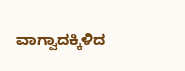ವಾಗ್ವಾದಕ್ಕಿಳಿದ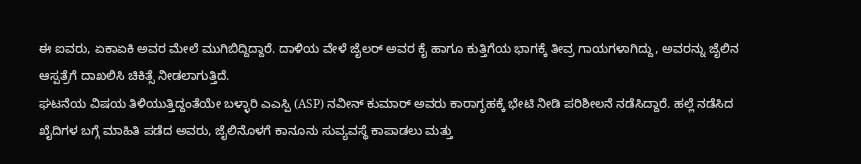ಈ ಐವರು, ಏಕಾಏಕಿ ಅವರ ಮೇಲೆ ಮುಗಿಬಿದ್ದಿದ್ದಾರೆ. ದಾಳಿಯ ವೇಳೆ ಜೈಲರ್ ಅವರ ಕೈ ಹಾಗೂ ಕುತ್ತಿಗೆಯ ಭಾಗಕ್ಕೆ ತೀವ್ರ ಗಾಯಗಳಾಗಿದ್ದು, ಅವರನ್ನು ಜೈಲಿನ ಆಸ್ಪತ್ರೆಗೆ ದಾಖಲಿಸಿ ಚಿಕಿತ್ಸೆ ನೀಡಲಾಗುತ್ತಿದೆ.
ಘಟನೆಯ ವಿಷಯ ತಿಳಿಯುತ್ತಿದ್ದಂತೆಯೇ ಬಳ್ಳಾರಿ ಎಎಸ್ಪಿ (ASP) ನವೀನ್ ಕುಮಾರ್ ಅವರು ಕಾರಾಗೃಹಕ್ಕೆ ಭೇಟಿ ನೀಡಿ ಪರಿಶೀಲನೆ ನಡೆಸಿದ್ದಾರೆ. ಹಲ್ಲೆ ನಡೆಸಿದ ಖೈದಿಗಳ ಬಗ್ಗೆ ಮಾಹಿತಿ ಪಡೆದ ಅವರು, ಜೈಲಿನೊಳಗೆ ಕಾನೂನು ಸುವ್ಯವಸ್ಥೆ ಕಾಪಾಡಲು ಮತ್ತು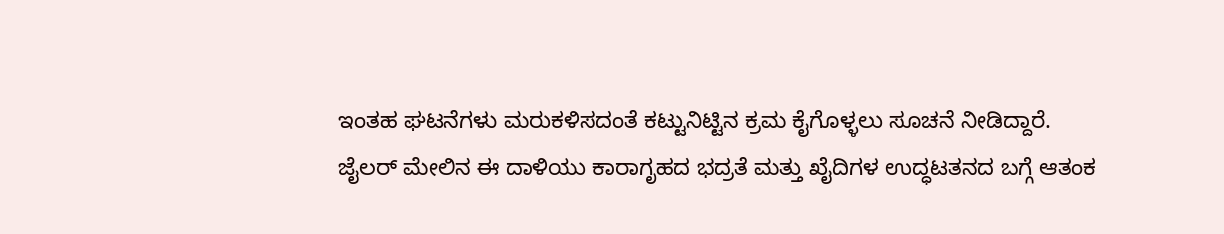ಇಂತಹ ಘಟನೆಗಳು ಮರುಕಳಿಸದಂತೆ ಕಟ್ಟುನಿಟ್ಟಿನ ಕ್ರಮ ಕೈಗೊಳ್ಳಲು ಸೂಚನೆ ನೀಡಿದ್ದಾರೆ.
ಜೈಲರ್ ಮೇಲಿನ ಈ ದಾಳಿಯು ಕಾರಾಗೃಹದ ಭದ್ರತೆ ಮತ್ತು ಖೈದಿಗಳ ಉದ್ಧಟತನದ ಬಗ್ಗೆ ಆತಂಕ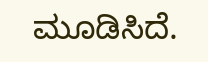ಮೂಡಿಸಿದೆ.